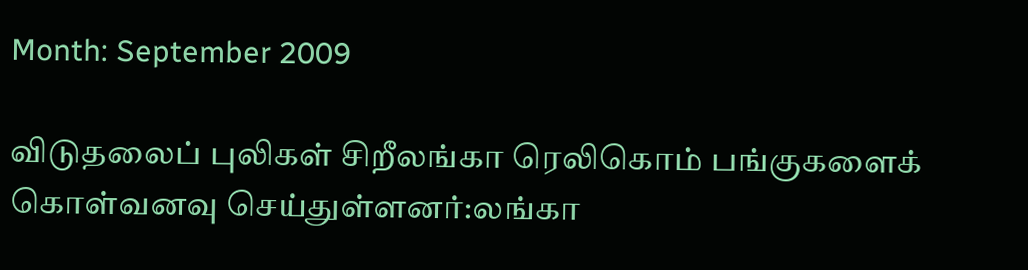Month: September 2009

விடுதலைப் புலிகள் சிறீலங்கா ரெலிகொம் பங்குகளைக் கொள்வனவு செய்துள்ளனர்:லங்கா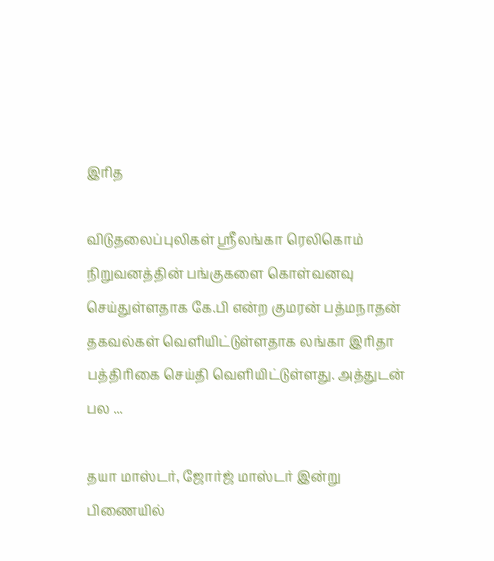இரித

விடுதலைப்புலிகள் ஸ்ரீலங்கா ரெலிகொம் நிறுவனத்தின் பங்குகளை கொள்வனவு செய்துள்ளதாக கே.பி என்ற குமரன் பத்மநாதன் தகவல்கள் வெளியிட்டுள்ளதாக லங்கா இரிதா பத்திரிகை செய்தி வெளியிட்டுள்ளது. அத்துடன் பல ...

தயா மாஸ்டர், ஜோர்ஜ் மாஸ்டர் இன்று பிணையில்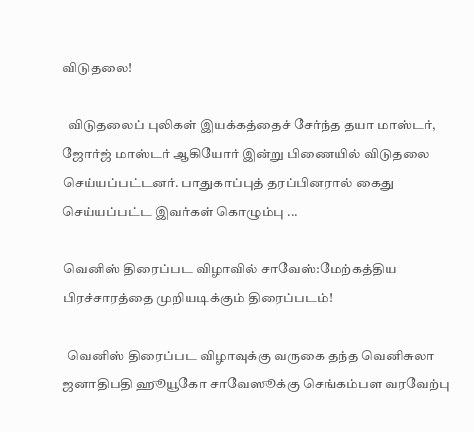விடுதலை!

  விடுதலைப் புலிகள் இயக்கத்தைச் சேர்ந்த தயா மாஸ்டர், ஜோர்ஜ் மாஸ்டர் ஆகியோர் இன்று பிணையில் விடுதலை செய்யப்பட்டனர். பாதுகாப்புத் தரப்பினரால் கைது செய்யப்பட்ட இவர்கள் கொழும்பு ...

வெனிஸ் திரைப்பட விழாவில் சாவேஸ்:மேற்கத்திய பிரச்சாரத்தை முறியடிக்கும் திரைப்படம்!

  வெனிஸ் திரைப்பட விழாவுக்கு வருகை தந்த வெனிசுலா ஜனாதிபதி ஹூயூகோ சாவேஸூக்கு செங்கம்பள வரவேற்பு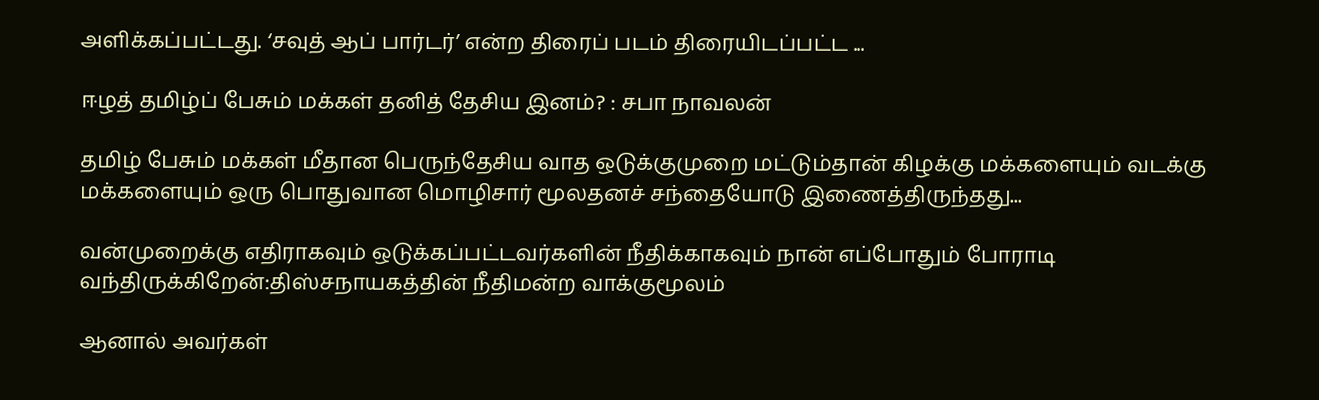அளிக்கப்பட்டது. ‘சவுத் ஆப் பார்டர்’ என்ற திரைப் படம் திரையிடப்பட்ட ...

ஈழத் தமிழ்ப் பேசும் மக்கள் தனித் தேசிய இனம்? : சபா நாவலன்

தமிழ் பேசும் மக்கள் மீதான பெருந்தேசிய வாத ஒடுக்குமுறை மட்டும்தான் கிழக்கு மக்களையும் வடக்கு மக்களையும் ஒரு பொதுவான மொழிசார் மூலதனச் சந்தையோடு இணைத்திருந்தது...

வன்முறைக்கு எதிராகவும் ஒடுக்கப்பட்டவர்களின் நீதிக்காகவும் நான் எப்போதும் போராடி வந்திருக்கிறேன்:திஸ்சநாயகத்தின் நீதிமன்ற வாக்குமூலம்

ஆனால் அவர்கள்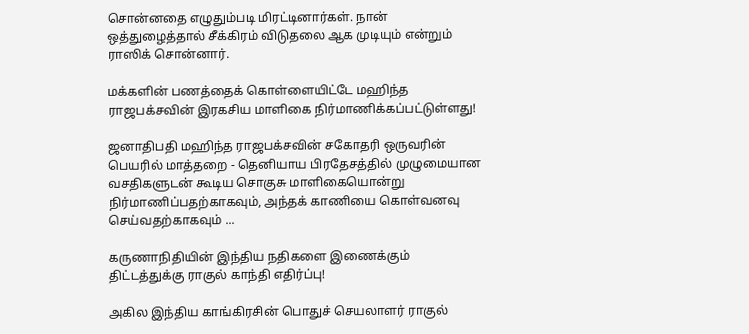சொன்னதை எழுதும்படி மிரட்டினார்கள். நான் ஒத்துழைத்தால் சீக்கிரம் விடுதலை ஆக முடியும் என்றும் ராஸிக் சொன்னார்.

மக்களின் பணத்தைக் கொள்ளையிட்டே மஹிந்த ராஜபக்சவின் இரகசிய மாளிகை நிர்மாணிக்கப்பட்டுள்ளது!

ஜனாதிபதி மஹிந்த ராஜபக்சவின் சகோதரி ஒருவரின் பெயரில் மாத்தறை - தெனியாய பிரதேசத்தில் முழுமையான வசதிகளுடன் கூடிய சொகுசு மாளிகையொன்று நிர்மாணிப்பதற்காகவும், அந்தக் காணியை கொள்வனவு செய்வதற்காகவும் ...

கருணாநிதியின் இந்திய நதிகளை இணைக்கும் திட்டத்துக்கு ராகுல் காந்தி எதிர்ப்பு!

அகில இந்திய காங்கிரசின் பொதுச் செயலாளர் ராகுல்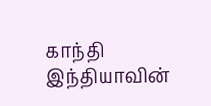காந்தி இந்தியாவின்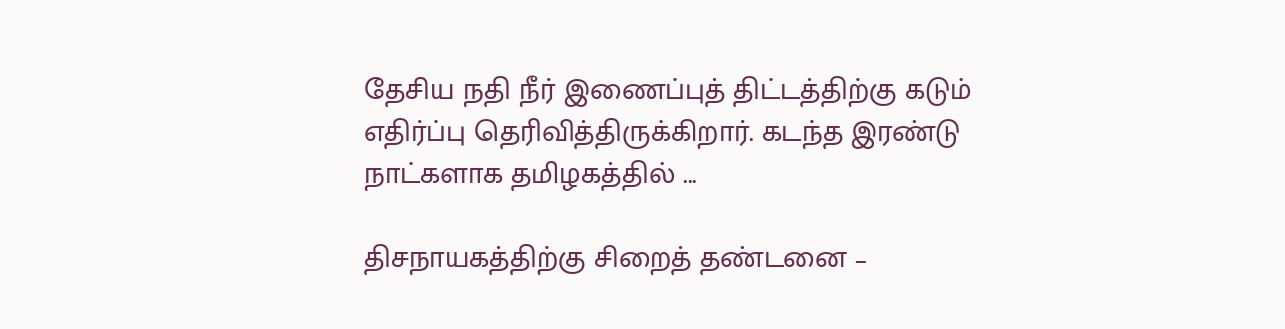தேசிய நதி நீர் இணைப்புத் திட்டத்திற்கு கடும் எதிர்ப்பு தெரிவித்திருக்கிறார். கடந்த இரண்டு நாட்களாக தமிழகத்தில் ...

திசநாயகத்திற்கு சிறைத் தண்டனை –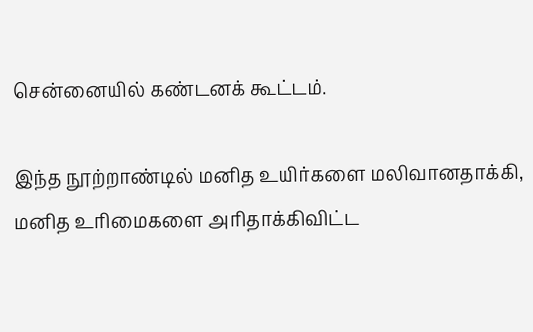சென்னையில் கண்டனக் கூட்டம்.

இந்த நூற்றாண்டில் மனித உயிர்களை மலிவானதாக்கி, மனித உரிமைகளை அரிதாக்கிவிட்ட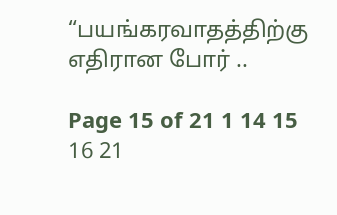“பயங்கரவாதத்திற்கு எதிரான போர் ..

Page 15 of 21 1 14 15 16 21